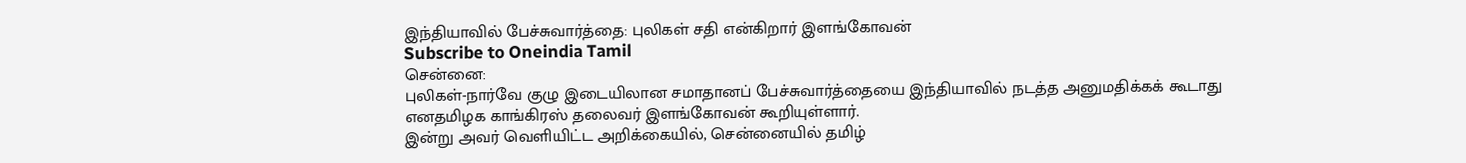இந்தியாவில் பேச்சுவார்த்தை: புலிகள் சதி என்கிறார் இளங்கோவன்
Subscribe to Oneindia Tamil
சென்னை:
புலிகள்-நார்வே குழு இடையிலான சமாதானப் பேச்சுவார்த்தையை இந்தியாவில் நடத்த அனுமதிக்கக் கூடாது எனதமிழக காங்கிரஸ் தலைவர் இளங்கோவன் கூறியுள்ளார்.
இன்று அவர் வெளியிட்ட அறிக்கையில், சென்னையில் தமிழ்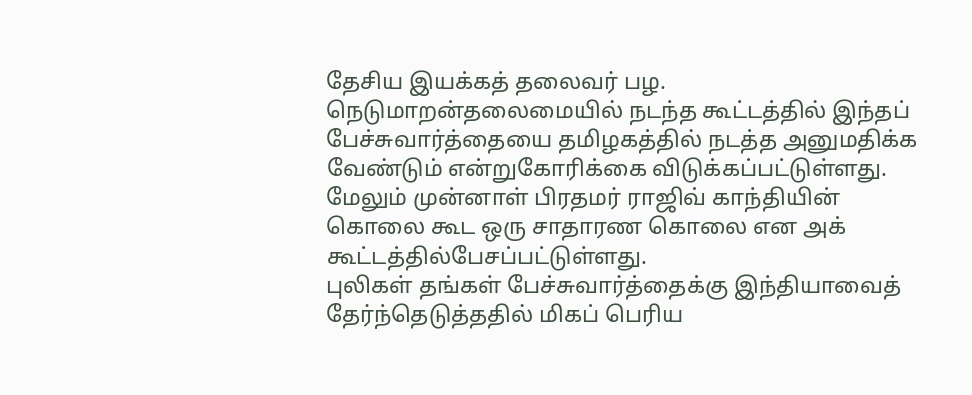தேசிய இயக்கத் தலைவர் பழ. நெடுமாறன்தலைமையில் நடந்த கூட்டத்தில் இந்தப் பேச்சுவார்த்தையை தமிழகத்தில் நடத்த அனுமதிக்க வேண்டும் என்றுகோரிக்கை விடுக்கப்பட்டுள்ளது.
மேலும் முன்னாள் பிரதமர் ராஜிவ் காந்தியின் கொலை கூட ஒரு சாதாரண கொலை என அக் கூட்டத்தில்பேசப்பட்டுள்ளது.
புலிகள் தங்கள் பேச்சுவார்த்தைக்கு இந்தியாவைத் தேர்ந்தெடுத்ததில் மிகப் பெரிய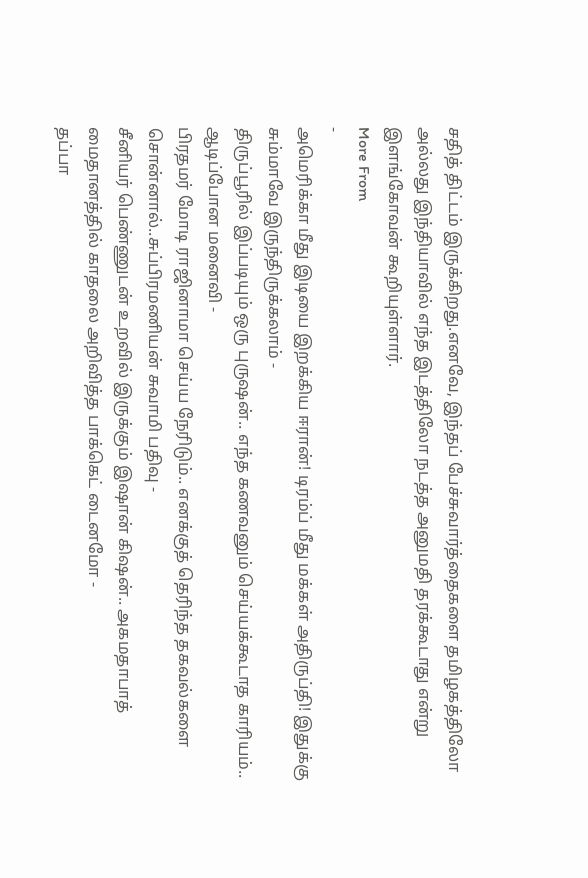சதித் திட்டம் இருக்கிறது.எனவே, இந்தப் பேச்சுவார்த்தைகளை தமிழகத்திலோ அல்லது இந்தியாவில் எந்த இடத்திலோ நடத்த அனுமதி தரக்கூடாது என்று இளங்கோவன் கூறியுள்ளார்.
More From
-
அமெரிக்கா மீது இடியை இறக்கிய ஈரான்! டிரம்ப் மீது மக்கள் அதிருப்தி! இதுக்கு சும்மாவே இருந்திருக்கலாம் -
திருப்பூரில் இப்படியும் ஒரு புருஷன்.. எந்த கணவனும் செய்யக்கூடாத காரியம்.. ஆடிப்போன மனைவி -
பிரதமர் மோடி ராஜினாமா செய்ய நேரிடும்.. எனக்குத் தெரிந்த தகவல்களை சொன்னால்..சுப்பிரமணியன் சுவாமி பதிவு -
சீனியர் பெண்ணுடன் உறவில் இருக்கும் இஷான் கிஷன்.. அகமதாபாத் மைதானத்தில் காதலை அறிவித்த பாக்கெட் டைனமோ -
தப்பா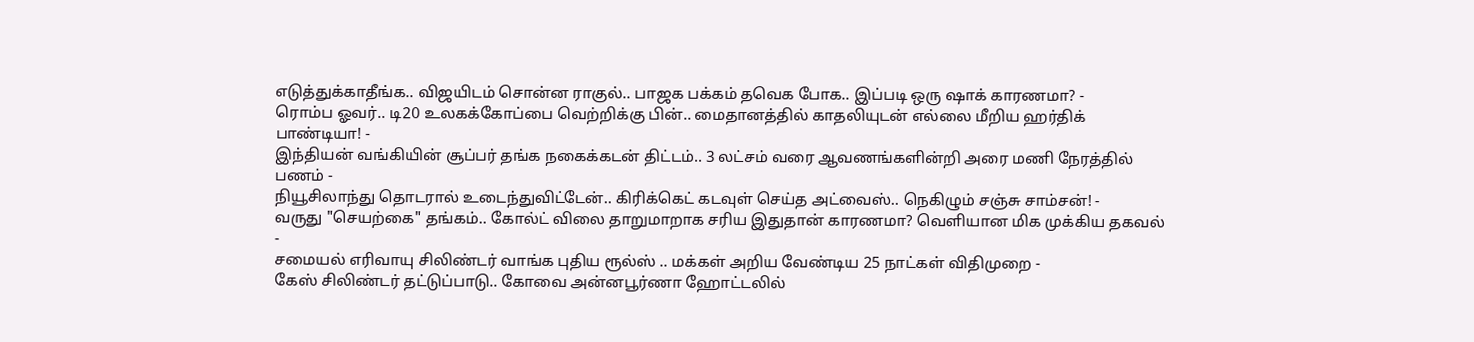எடுத்துக்காதீங்க.. விஜயிடம் சொன்ன ராகுல்.. பாஜக பக்கம் தவெக போக.. இப்படி ஒரு ஷாக் காரணமா? -
ரொம்ப ஓவர்.. டி20 உலகக்கோப்பை வெற்றிக்கு பின்.. மைதானத்தில் காதலியுடன் எல்லை மீறிய ஹர்திக் பாண்டியா! -
இந்தியன் வங்கியின் சூப்பர் தங்க நகைக்கடன் திட்டம்.. 3 லட்சம் வரை ஆவணங்களின்றி அரை மணி நேரத்தில் பணம் -
நியூசிலாந்து தொடரால் உடைந்துவிட்டேன்.. கிரிக்கெட் கடவுள் செய்த அட்வைஸ்.. நெகிழும் சஞ்சு சாம்சன்! -
வருது "செயற்கை" தங்கம்.. கோல்ட் விலை தாறுமாறாக சரிய இதுதான் காரணமா? வெளியான மிக முக்கிய தகவல் -
சமையல் எரிவாயு சிலிண்டர் வாங்க புதிய ரூல்ஸ் .. மக்கள் அறிய வேண்டிய 25 நாட்கள் விதிமுறை -
கேஸ் சிலிண்டர் தட்டுப்பாடு.. கோவை அன்னபூர்ணா ஹோட்டலில்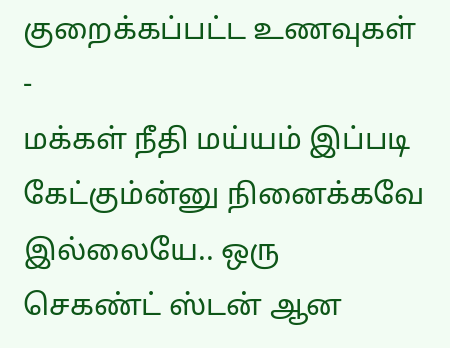குறைக்கப்பட்ட உணவுகள் -
மக்கள் நீதி மய்யம் இப்படி கேட்கும்ன்னு நினைக்கவே இல்லையே.. ஒரு செகண்ட் ஸ்டன் ஆன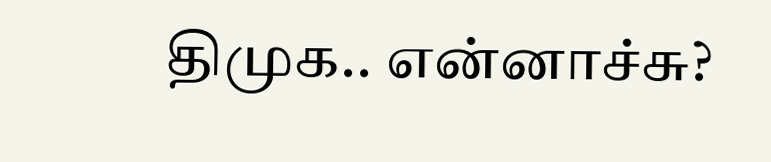திமுக.. என்னாச்சு?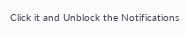Click it and Unblock the Notifications